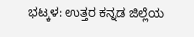ಭಟ್ಕಳ: ಉತ್ತರ ಕನ್ನಡ ಜಿಲ್ಲೆಯ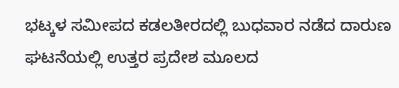ಭಟ್ಕಳ ಸಮೀಪದ ಕಡಲತೀರದಲ್ಲಿ ಬುಧವಾರ ನಡೆದ ದಾರುಣ ಘಟನೆಯಲ್ಲಿ ಉತ್ತರ ಪ್ರದೇಶ ಮೂಲದ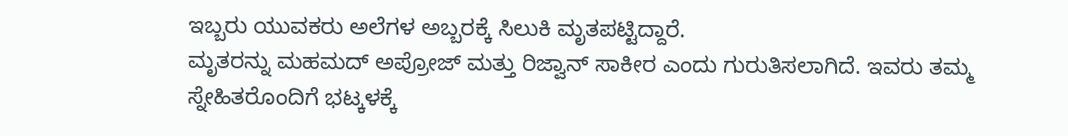ಇಬ್ಬರು ಯುವಕರು ಅಲೆಗಳ ಅಬ್ಬರಕ್ಕೆ ಸಿಲುಕಿ ಮೃತಪಟ್ಟಿದ್ದಾರೆ.
ಮೃತರನ್ನು ಮಹಮದ್ ಅಪ್ರೋಜ್ ಮತ್ತು ರಿಜ್ವಾನ್ ಸಾಕೀರ ಎಂದು ಗುರುತಿಸಲಾಗಿದೆ. ಇವರು ತಮ್ಮ ಸ್ನೇಹಿತರೊಂದಿಗೆ ಭಟ್ಕಳಕ್ಕೆ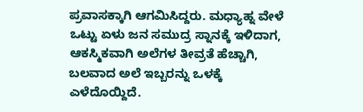ಪ್ರವಾಸಕ್ಕಾಗಿ ಆಗಮಿಸಿದ್ದರು. ಮಧ್ಯಾಹ್ನ ವೇಳೆ ಒಟ್ಟು ಏಳು ಜನ ಸಮುದ್ರ ಸ್ನಾನಕ್ಕೆ ಇಳಿದಾಗ, ಆಕಸ್ಮಿಕವಾಗಿ ಅಲೆಗಳ ತೀವ್ರತೆ ಹೆಚ್ಚಾಗಿ, ಬಲವಾದ ಅಲೆ ಇಬ್ಬರನ್ನು ಒಳಕ್ಕೆ ಎಳೆದೊಯ್ದಿದೆ.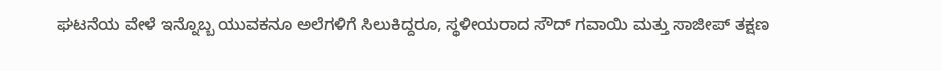ಘಟನೆಯ ವೇಳೆ ಇನ್ನೊಬ್ಬ ಯುವಕನೂ ಅಲೆಗಳಿಗೆ ಸಿಲುಕಿದ್ದರೂ, ಸ್ಥಳೀಯರಾದ ಸೌದ್ ಗವಾಯಿ ಮತ್ತು ಸಾಜೀಪ್ ತಕ್ಷಣ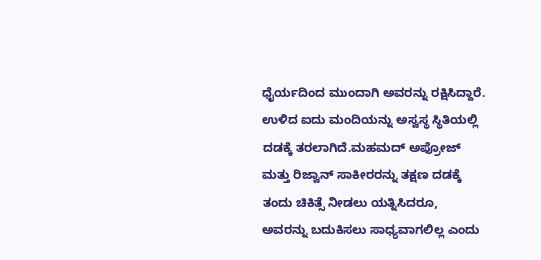ಧೈರ್ಯದಿಂದ ಮುಂದಾಗಿ ಅವರನ್ನು ರಕ್ಷಿಸಿದ್ದಾರೆ. ಉಳಿದ ಐದು ಮಂದಿಯನ್ನು ಅಸ್ವಸ್ಥ ಸ್ಥಿತಿಯಲ್ಲಿ ದಡಕ್ಕೆ ತರಲಾಗಿದೆ.ಮಹಮದ್ ಅಪ್ರೋಜ್ ಮತ್ತು ರಿಜ್ವಾನ್ ಸಾಕೀರರನ್ನು ತಕ್ಷಣ ದಡಕ್ಕೆ ತಂದು ಚಿಕಿತ್ಸೆ ನೀಡಲು ಯತ್ನಿಸಿದರೂ, ಅವರನ್ನು ಬದುಕಿಸಲು ಸಾಧ್ಯವಾಗಲಿಲ್ಲ ಎಂದು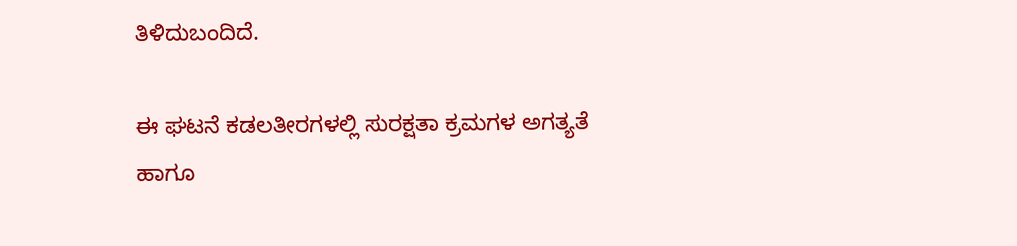ತಿಳಿದುಬಂದಿದೆ.

ಈ ಘಟನೆ ಕಡಲತೀರಗಳಲ್ಲಿ ಸುರಕ್ಷತಾ ಕ್ರಮಗಳ ಅಗತ್ಯತೆ ಹಾಗೂ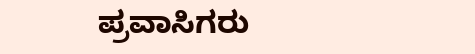ಪ್ರವಾಸಿಗರು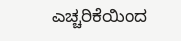ಎಚ್ಚರಿಕೆಯಿಂದ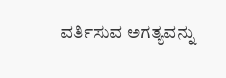ವರ್ತಿಸುವ ಅಗತ್ಯವನ್ನು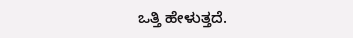ಒತ್ತಿ ಹೇಳುತ್ತದೆ.